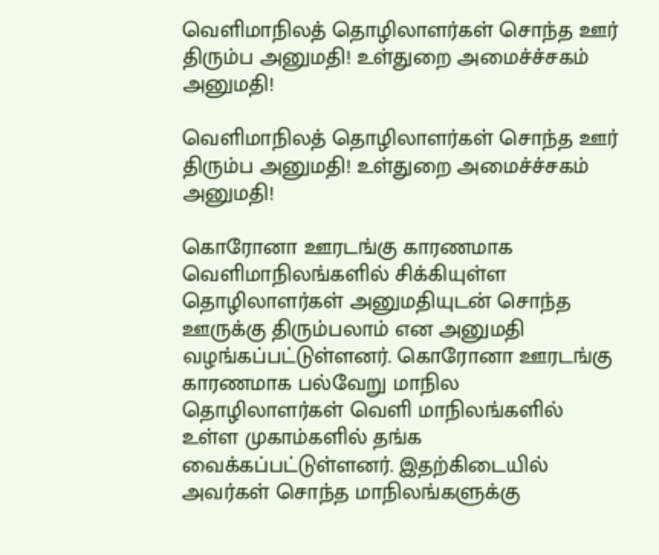வெளிமாநிலத் தொழிலாளர்கள் சொந்த ஊர் திரும்ப அனுமதி! உள்துறை அமைச்ச்சகம் அனுமதி!

வெளிமாநிலத் தொழிலாளர்கள் சொந்த ஊர் திரும்ப அனுமதி! உள்துறை அமைச்ச்சகம் அனுமதி!

கொரோனா ஊரடங்கு காரணமாக வெளிமாநிலங்களில் சிக்கியுள்ள தொழிலாளர்கள் அனுமதியுடன் சொந்த ஊருக்கு திரும்பலாம் என அனுமதி வழங்கப்பட்டுள்ளனர். கொரோனா ஊரடங்கு காரணமாக பல்வேறு மாநில தொழிலாளர்கள் வெளி மாநிலங்களில் உள்ள முகாம்களில் தங்க வைக்கப்பட்டுள்ளனர். இதற்கிடையில் அவர்கள் சொந்த மாநிலங்களுக்கு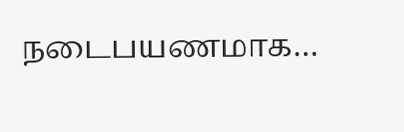நடைபயணமாக…